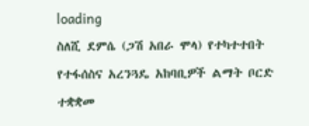loading
ስለሺ ደምሴ (ጋሽ አበራ ሞላ) የተካተተበት የተፋሰስና አረንጓዴ አከባቢዎች ልማት ቦርድ ተቋቋመ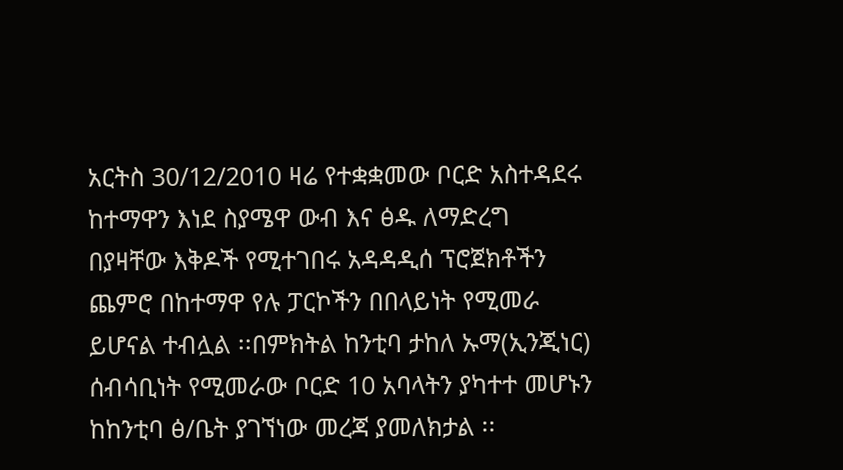አርትስ 30/12/2010 ዛሬ የተቋቋመው ቦርድ አስተዳደሩ ከተማዋን እነደ ስያሜዋ ውብ እና ፅዱ ለማድረግ በያዛቸው እቅዶች የሚተገበሩ አዳዳዲሰ ፕሮጀክቶችን ጨምሮ በከተማዋ የሉ ፓርኮችን በበላይነት የሚመራ ይሆናል ተብሏል ፡፡በምክትል ከንቲባ ታከለ ኡማ(ኢንጂነር) ሰብሳቢነት የሚመራው ቦርድ 10 አባላትን ያካተተ መሆኑን ከከንቲባ ፅ/ቤት ያገኘነው መረጃ ያመለክታል ፡፡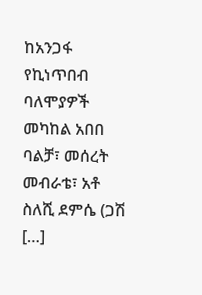ከአንጋፋ የኪነጥበብ ባለሞያዎች መካከል አበበ ባልቻ፣ መሰረት መብራቴ፣ አቶ ስለሺ ደምሴ (ጋሽ […]